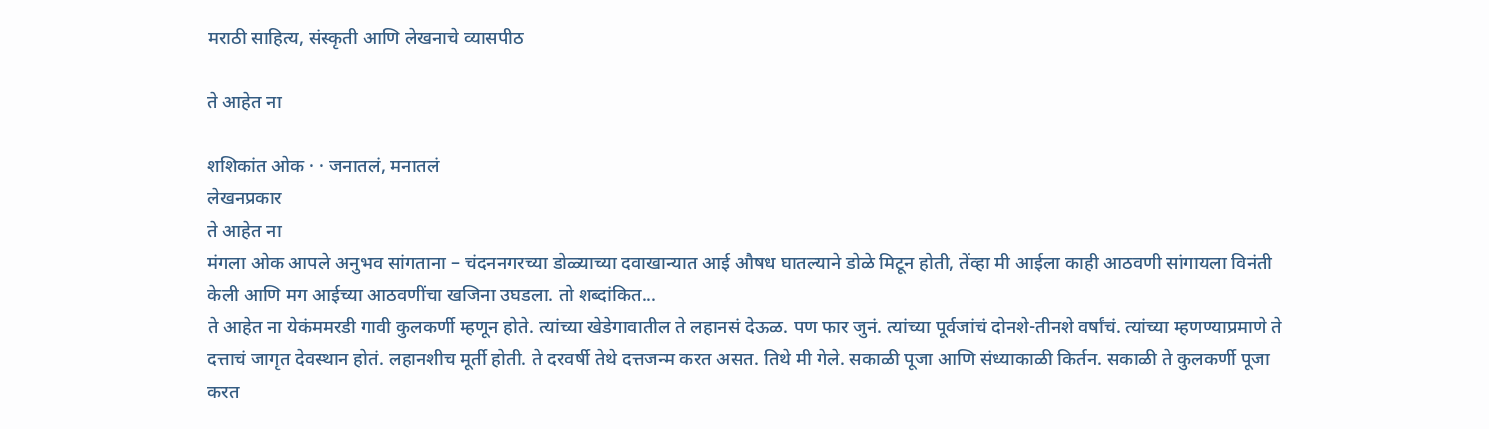मराठी साहित्य, संस्कृती आणि लेखनाचे व्यासपीठ

ते आहेत ना

शशिकांत ओक · · जनातलं, मनातलं
लेखनप्रकार
ते आहेत ना
मंगला ओक आपले अनुभव सांगताना – चंदननगरच्या डोळ्याच्या दवाखान्यात आई औषध घातल्याने डोळे मिटून होती, तेंव्हा मी आईला काही आठवणी सांगायला विनंती केली आणि मग आईच्या आठवणींचा खजिना उघडला. तो शब्दांकित...
ते आहेत ना येकंममरडी गावी कुलकर्णी म्हणून होते. त्यांच्या खेडेगावातील ते लहानसं देऊळ. पण फार जुनं. त्यांच्या पूर्वजांचं दोनशे-तीनशे वर्षांचं. त्यांच्या म्हणण्याप्रमाणे ते दत्ताचं जागृत देवस्थान होतं. लहानशीच मूर्ती होती. ते दरवर्षी तेथे दत्तजन्म करत असत. तिथे मी गेले. सकाळी पूजा आणि संध्याकाळी किर्तन. सकाळी ते कुलकर्णी पूजा करत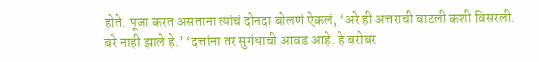होते. पूजा करत असताना त्यांचं दोनदा बोलणं ऐकलं, ‘अरे ही अत्तराची बाटली कशी विसरली. बरे नाही झाले हे.’ ‘दत्तांना तर सुगंधाची आवड आहे. हे बरोबर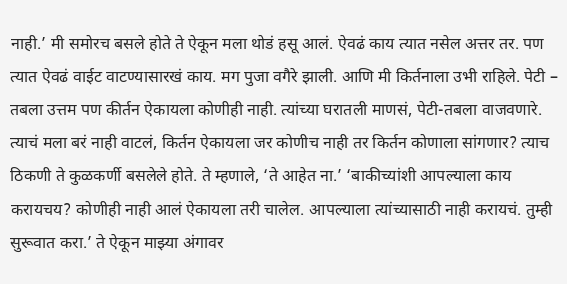नाही.’ मी समोरच बसले होते ते ऐकून मला थोडं हसू आलं. ऐवढं काय त्यात नसेल अत्तर तर. पण त्यात ऐवढं वाईट वाटण्यासारखं काय. मग पुजा वगैरे झाली. आणि मी किर्तनाला उभी राहिले. पेटी – तबला उत्तम पण कीर्तन ऐकायला कोणीही नाही. त्यांच्या घरातली माणसं, पेटी-तबला वाजवणारे. त्याचं मला बरं नाही वाटलं, किर्तन ऐकायला जर कोणीच नाही तर किर्तन कोणाला सांगणार? त्याच ठिकणी ते कुळकर्णी बसलेले होते. ते म्हणाले, ‘ते आहेत ना.’ ‘बाकीच्यांशी आपल्याला काय करायचय? कोणीही नाही आलं ऐकायला तरी चालेल. आपल्याला त्यांच्यासाठी नाही करायचं. तुम्ही सुरूवात करा.’ ते ऐकून माझ्या अंगावर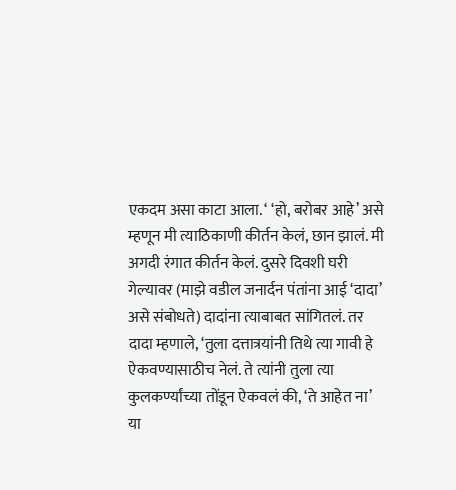एकदम असा काटा आला. ‘ ‘हो, बरोबर आहे’ असे म्हणून मी त्याठिकाणी कीर्तन केलं, छान झालं. मी अगदी रंगात कीर्तन केलं. दुसरे दिवशी घरी गेल्यावर (माझे वडील जनार्दन पंतांना आई ‘दादा’ असे संबोधते) दादांना त्याबाबत सांगितलं. तर दादा म्हणाले, ‘तुला दत्तात्रयांनी तिथे त्या गावी हे ऐकवण्यासाठीच नेलं. ते त्यांनी तुला त्या कुलकर्ण्यांच्या तोंडून ऐकवलं की, ‘ते आहेत ना’ या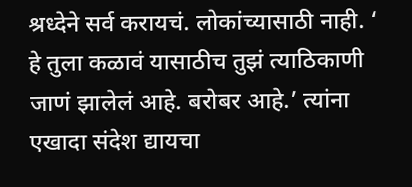श्रध्देने सर्व करायचं. लोकांच्यासाठी नाही. ‘ हे तुला कळावं यासाठीच तुझं त्याठिकाणी जाणं झालेलं आहे. बरोबर आहे.’ त्यांना एखादा संदेश द्यायचा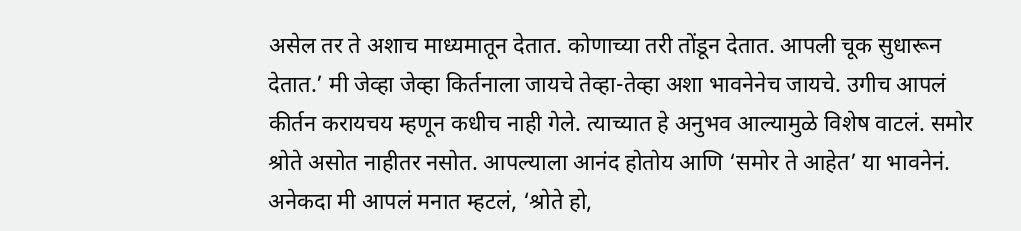असेल तर ते अशाच माध्यमातून देतात. कोणाच्या तरी तोंडून देतात. आपली चूक सुधारून देतात.’ मी जेव्हा जेव्हा किर्तनाला जायचे तेव्हा-तेव्हा अशा भावनेनेच जायचे. उगीच आपलं कीर्तन करायचय म्हणून कधीच नाही गेले. त्याच्यात हे अनुभव आल्यामुळे विशेष वाटलं. समोर श्रोते असोत नाहीतर नसोत. आपल्याला आनंद होतोय आणि ‘समोर ते आहेत’ या भावनेनं. अनेकदा मी आपलं मनात म्हटलं, ‘श्रोते हो,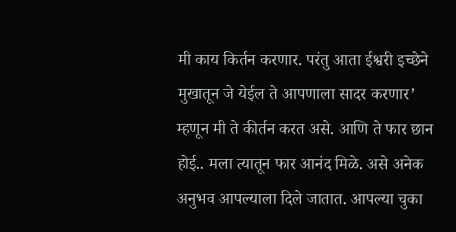मी काय किर्तन करणार. परंतु आता ईश्वरी इच्छेने मुखातून जे येईल ते आपणाला सादर करणार’ म्हणून मी ते कीर्तन करत असे. आणि ते फार छान होई.. मला त्यातून फार आनंद मिळे. असे अनेक अनुभव आपल्याला दिले जातात. आपल्या चुका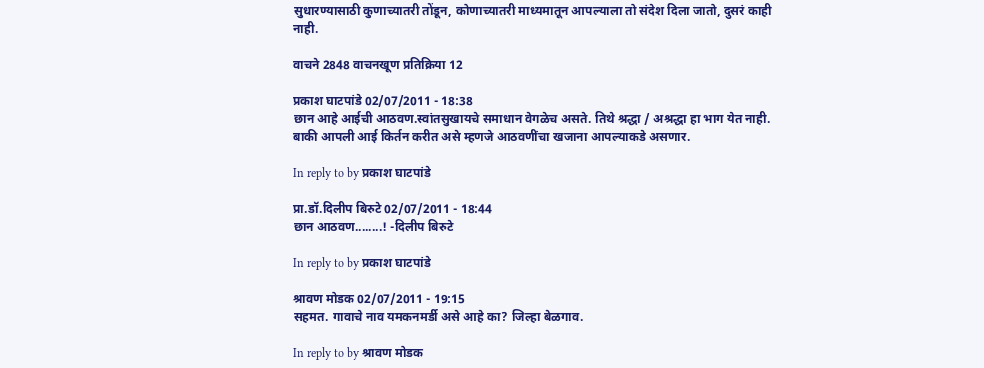सुधारण्यासाठी कुणाच्यातरी तोंडून, कोणाच्यातरी माध्यमातून आपल्याला तो संदेश दिला जातो, दुसरं काही नाही.

वाचने 2848 वाचनखूण प्रतिक्रिया 12

प्रकाश घाटपांडे 02/07/2011 - 18:38
छान आहे आईची आठवण.स्वांतसुखायचे समाधान वेगळेच असते. तिथे श्रद्धा / अश्रद्धा हा भाग येत नाही. बाकी आपली आई किर्तन करीत असे म्हणजे आठवणींचा खजाना आपल्याकडे असणार.

In reply to by प्रकाश घाटपांडे

प्रा.डॉ.दिलीप बिरुटे 02/07/2011 - 18:44
छान आठवण........! -दिलीप बिरुटे

In reply to by प्रकाश घाटपांडे

श्रावण मोडक 02/07/2011 - 19:15
सहमत. गावाचे नाव यमकनमर्डी असे आहे का? जिल्हा बेळगाव.

In reply to by श्रावण मोडक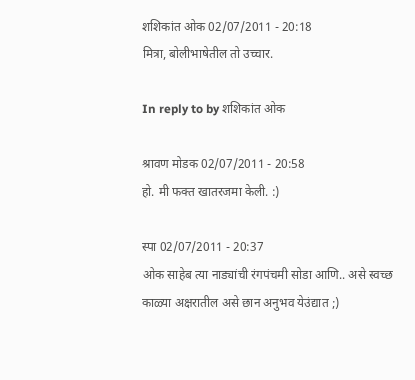शशिकांत ओक 02/07/2011 - 20:18
मित्रा, बोलीभाषेतील तो उच्चार.

In reply to by शशिकांत ओक

श्रावण मोडक 02/07/2011 - 20:58
हो. मी फक्त खातरजमा केली. :)

स्पा 02/07/2011 - 20:37
ओक साहेब त्या नाड्यांची रंगपंचमी सोडा आणि.. असे स्वच्छ काळ्या अक्षरातील असे छान अनुभव येउंद्यात ;)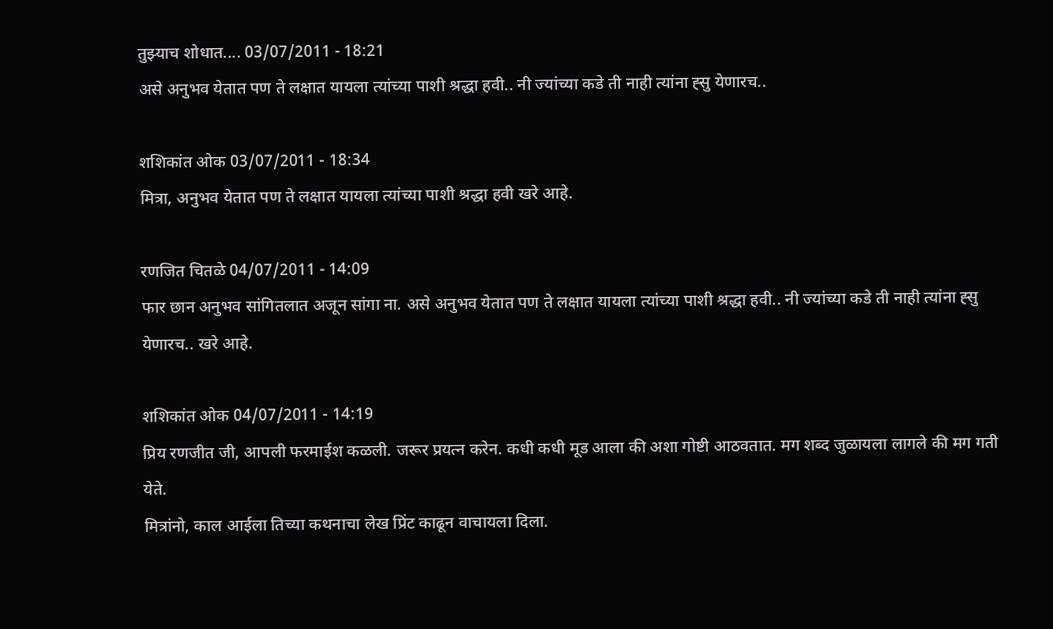तुझ्याच शोधात.... 03/07/2011 - 18:21
असे अनुभव येतात पण ते लक्षात यायला त्यांच्या पाशी श्रद्धा हवी.. नी ज्यांच्या कडे ती नाही त्यांना ह्सु येणारच..

शशिकांत ओक 03/07/2011 - 18:34
मित्रा, अनुभव येतात पण ते लक्षात यायला त्यांच्या पाशी श्रद्धा हवी खरे आहे.

रणजित चितळे 04/07/2011 - 14:09
फार छान अनुभव सांगितलात अजून सांगा ना. असे अनुभव येतात पण ते लक्षात यायला त्यांच्या पाशी श्रद्धा हवी.. नी ज्यांच्या कडे ती नाही त्यांना ह्सु येणारच.. खरे आहे.

शशिकांत ओक 04/07/2011 - 14:19
प्रिय रणजीत जी, आपली फरमाईश कळली. जरूर प्रयत्न करेन. कधी कधी मूड आला की अशा गोष्टी आठवतात. मग शब्द जुळायला लागले की मग गती येते.
मित्रांनो, काल आईला तिच्या कथनाचा लेख प्रिंट काढून वाचायला दिला.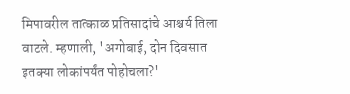मिपावरील तात्काळ प्रतिसादांचे आश्चर्य तिला वाटले. म्हणाली, 'अगोबाई, दोन दिवसात इतक्या लोकांपर्यंत पोहोचला?'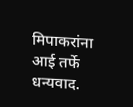मिपाकरांना आई तर्फे धन्यवाद.